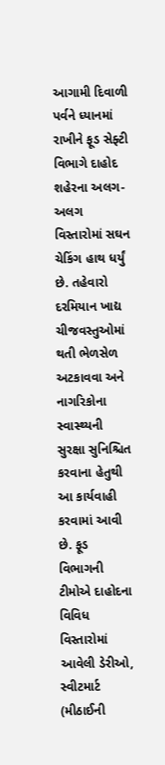આગામી દિવાળી પર્વને ધ્યાનમાં રાખીને ફૂડ સેફ્ટી વિભાગે દાહોદ શહેરના અલગ-અલગ વિસ્તારોમાં સઘન ચેકિંગ હાથ ધર્યું છે. તહેવારો દરમિયાન ખાદ્ય ચીજવસ્તુઓમાં થતી ભેળસેળ અટકાવવા અને નાગરિકોના સ્વાસ્થ્યની સુરક્ષા સુનિશ્ચિત કરવાના હેતુથી આ કાર્યવાહી કરવામાં આવી છે. ફૂડ વિભાગની ટીમોએ દાહોદના વિવિધ વિસ્તારોમાં આવેલી ડેરીઓ, સ્વીટમાર્ટ (મીઠાઈની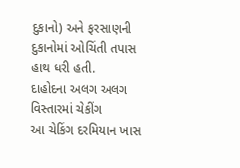દુકાનો) અને ફરસાણની દુકાનોમાં ઓચિંતી તપાસ હાથ ધરી હતી.
દાહોદના અલગ અલગ વિસ્તારમાં ચેકીંગ
આ ચેકિંગ દરમિયાન ખાસ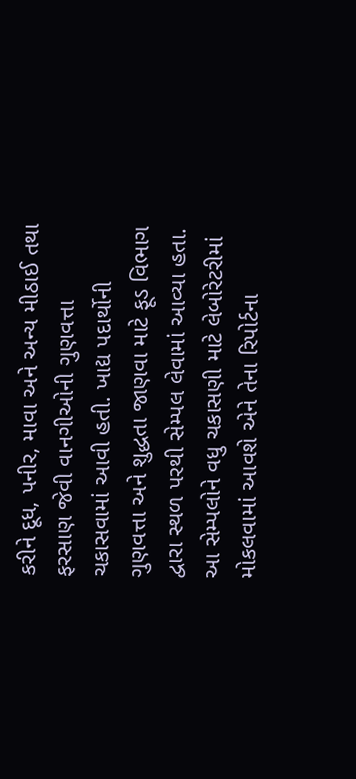કરીને દૂધ, પનીર, માવા અને અન્ય મીઠાઈ તથા ફરસાણ જેવી વાનગીઓની ગુણવત્તા ચકાસવામાં આવી હતી. ખાદ્ય પદાર્થોની ગુણવત્તા અને શુદ્ધતા જાણવા માટે ફૂડ વિભાગ દ્વારા સ્થળ પરથી સેમ્પલ લેવામાં આવ્યા હતા. આ સેમ્પલોને વધુ ચકાસણી માટે લેબોરેટરીમાં મોકલવામાં આવશે એને તેના રિપોર્ટના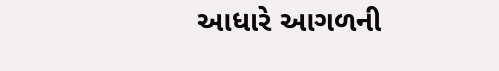આધારે આગળની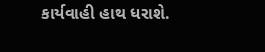કાર્યવાહી હાથ ધરાશે.